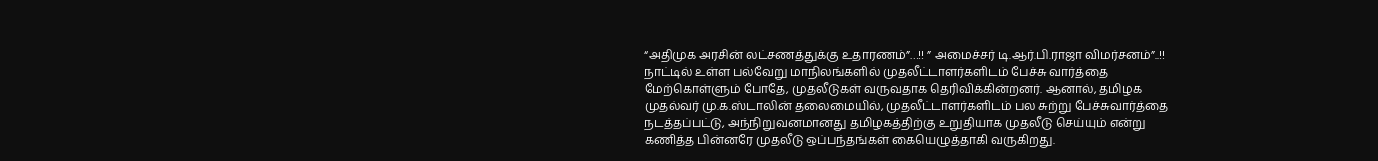“அதிமுக அரசின் லட்சணத்துக்கு உதாரணம்”…!! ” அமைச்சர் டி.ஆர்.பி.ராஜா விமர்சனம்”..!!
நாட்டில் உள்ள பல்வேறு மாநிலங்களில் முதலீட்டாளர்களிடம் பேச்சு வார்த்தை மேற்கொள்ளும் போதே, முதலீடுகள் வருவதாக தெரிவிக்கின்றனர். ஆனால், தமிழக முதல்வர் மு.க.ஸ்டாலின் தலைமையில், முதலீட்டாளர்களிடம் பல சுற்று பேச்சுவார்த்தை நடத்தப்பட்டு, அந்நிறுவனமானது தமிழகத்திற்கு உறுதியாக முதலீடு செய்யும் என்று கணித்த பின்னரே முதலீடு ஒப்பந்தங்கள் கையெழுத்தாகி வருகிறது.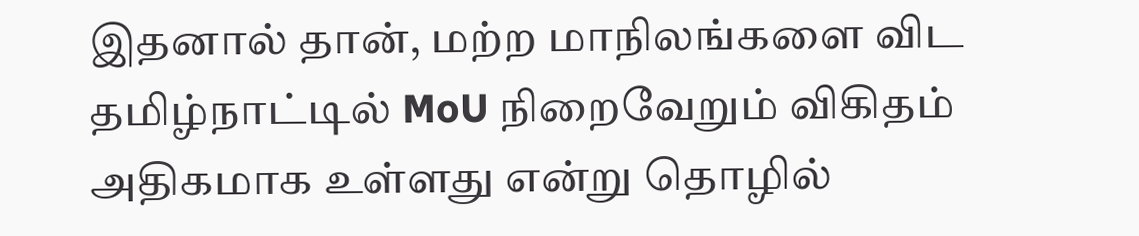இதனால் தான், மற்ற மாநிலங்களை விட தமிழ்நாட்டில் MoU நிறைவேறும் விகிதம் அதிகமாக உள்ளது என்று தொழில்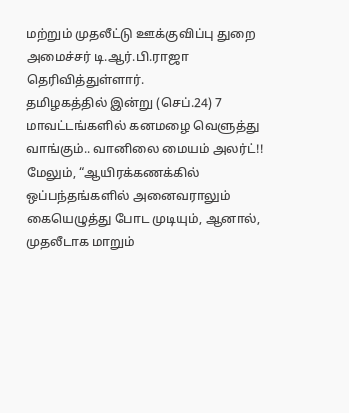மற்றும் முதலீட்டு ஊக்குவிப்பு துறை அமைச்சர் டி.ஆர்.பி.ராஜா தெரிவித்துள்ளார்.
தமிழகத்தில் இன்று (செப்.24) 7 மாவட்டங்களில் கனமழை வெளுத்து வாங்கும்.. வானிலை மையம் அலர்ட்!!
மேலும், “ஆயிரக்கணக்கில் ஒப்பந்தங்களில் அனைவராலும் கையெழுத்து போட முடியும், ஆனால், முதலீடாக மாறும்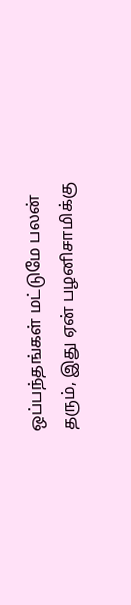ஒப்பந்தங்கள் மட்டுமே பலன் தரும், இது ஏன் பழனிசாமிக்கு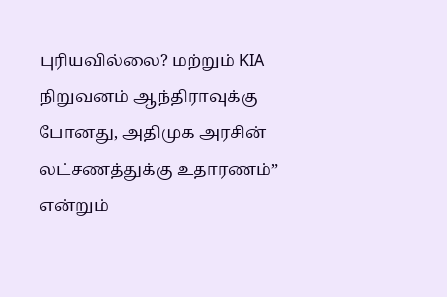புரியவில்லை? மற்றும் KIA நிறுவனம் ஆந்திராவுக்கு போனது, அதிமுக அரசின் லட்சணத்துக்கு உதாரணம்” என்றும்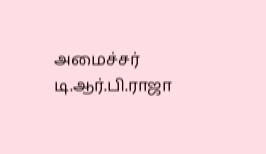அமைச்சர் டி.ஆர்.பி.ராஜா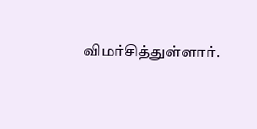விமர்சித்துள்ளார்.